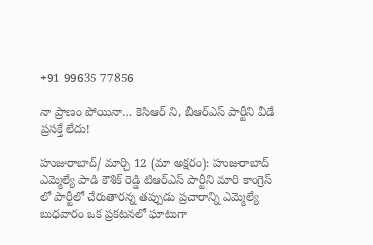+91 99635 77856

నా ప్రాణం పోయినా… కెసిఆర్ ని, బీఆర్ఎస్ పార్టీని వీడే ప్రసక్తే లేదు!

హుజురాబాద్/ మార్చి 12 (మా అక్షరం): హుజురాబాద్ ఎమ్మెల్యే పాడి కౌశిక్ రెడ్డి టిఆర్ఎస్ పార్టీని మారి కాంగ్రెస్ లో పార్టీలో చేరుతారన్న తప్పుడు ప్రచారాన్ని ఎమ్మెల్యే బుధవారం ఒక ప్రకటనలో ఘాటుగా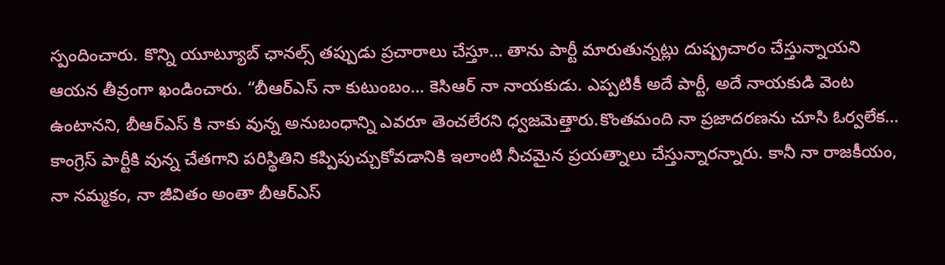స్పందించారు. కొన్ని యూట్యూబ్ ఛానల్స్ తప్పుడు ప్రచారాలు చేస్తూ… తాను పార్టీ మారుతున్నట్లు దుష్ప్రచారం చేస్తున్నాయని ఆయన తీవ్రంగా ఖండించారు. “బీఆర్ఎస్ నా కుటుంబం… కెసిఆర్ నా నాయకుడు. ఎప్పటికీ అదే పార్టీ, అదే నాయకుడి వెంట ఉంటానని, బీఆర్ఎస్ కి నాకు వున్న అనుబంధాన్ని ఎవరూ తెంచలేరని ధ్వజమెత్తారు.కొంతమంది నా ప్రజాదరణను చూసి ఓర్వలేక… కాంగ్రెస్ పార్టీకి వున్న చేతగాని పరిస్థితిని కప్పిపుచ్చుకోవడానికి ఇలాంటి నీచమైన ప్రయత్నాలు చేస్తున్నారన్నారు. కానీ నా రాజకీయం, నా నమ్మకం, నా జీవితం అంతా బీఆర్ఎస్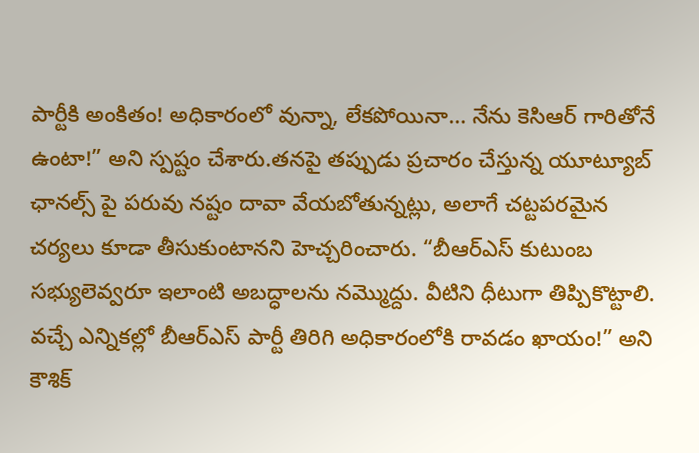పార్టీకి అంకితం! అధికారంలో వున్నా, లేకపోయినా… నేను కెసిఆర్ గారితోనే ఉంటా!” అని స్పష్టం చేశారు.తనపై తప్పుడు ప్రచారం చేస్తున్న యూట్యూబ్ ఛానల్స్ పై పరువు నష్టం దావా వేయబోతున్నట్లు, అలాగే చట్టపరమైన చర్యలు కూడా తీసుకుంటానని హెచ్చరించారు. “బీఆర్ఎస్ కుటుంబ సభ్యులెవ్వరూ ఇలాంటి అబద్ధాలను నమ్మొద్దు. వీటిని ధీటుగా తిప్పికొట్టాలి. వచ్చే ఎన్నికల్లో బీఆర్ఎస్ పార్టీ తిరిగి అధికారంలోకి రావడం ఖాయం!” అని కౌశిక్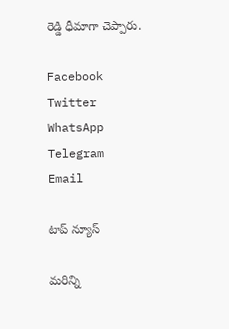రెడ్డి ధీమాగా చెప్పారు.

Facebook
Twitter
WhatsApp
Telegram
Email

టాప్ న్యూస్

మరిన్ని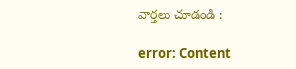వార్తలు చూడండి :

error: Content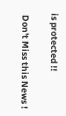is protected !!

 Don't Miss this News !